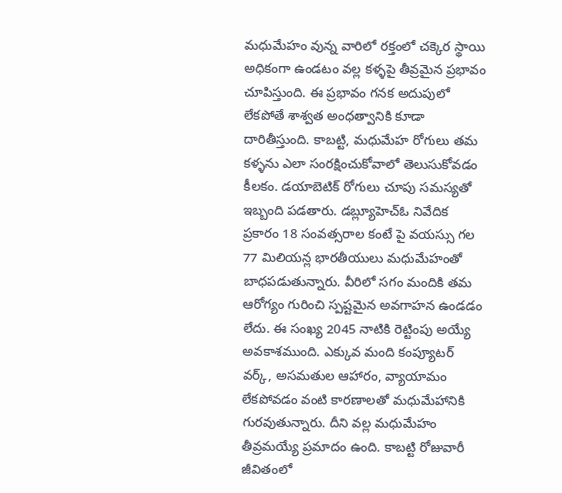మధుమేహం వున్న వారిలో రక్తంలో చక్కెర స్థాయి అధికంగా ఉండటం వల్ల కళ్ళపై తీవ్రమైన ప్రభావం చూపిస్తుంది. ఈ ప్రభావం గనక అదుపులో లేకపోతే శాశ్వత అంధత్వానికి కూడా దారితీస్తుంది. కాబట్టి, మధుమేహ రోగులు తమ కళ్ళను ఎలా సంరక్షించుకోవాలో తెలుసుకోవడం కీలకం. డయాబెటిక్ రోగులు చూపు సమస్యతో ఇబ్బంది పడతారు. డబ్ల్యూహెచ్ఓ నివేదిక ప్రకారం 18 సంవత్సరాల కంటే పై వయస్సు గల 77 మిలియన్ల భారతీయులు మధుమేహంతో బాధపడుతున్నారు. వీరిలో సగం మందికి తమ ఆరోగ్యం గురించి స్పష్టమైన అవగాహన ఉండడం లేదు. ఈ సంఖ్య 2045 నాటికి రెట్టింపు అయ్యే అవకాశముంది. ఎక్కువ మంది కంప్యూటర్ వర్క్, అసమతుల ఆహారం, వ్యాయామం లేకపోవడం వంటి కారణాలతో మధుమేహానికి గురవుతున్నారు. దీని వల్ల మధుమేహం తీవ్రమయ్యే ప్రమాదం ఉంది. కాబట్టి రోజువారీ జీవితంలో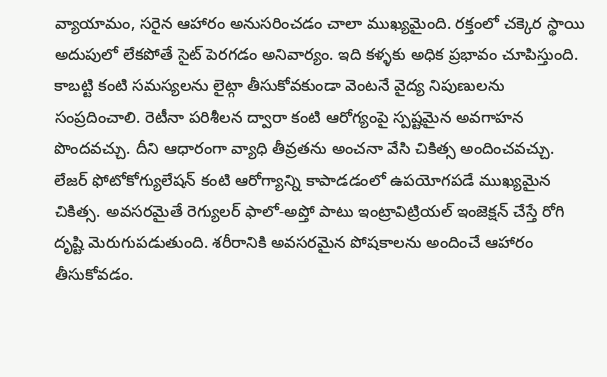వ్యాయామం, సరైన ఆహారం అనుసరించడం చాలా ముఖ్యమైంది. రక్తంలో చక్కెర స్థాయి అదుపులో లేకపోతే సైట్ పెరగడం అనివార్యం. ఇది కళ్ళకు అధిక ప్రభావం చూపిస్తుంది. కాబట్టి కంటి సమస్యలను లైట్గా తీసుకోవకుండా వెంటనే వైద్య నిపుణులను సంప్రదించాలి. రెటీనా పరిశీలన ద్వారా కంటి ఆరోగ్యంపై స్పష్టమైన అవగాహన పొందవచ్చు. దీని ఆధారంగా వ్యాధి తీవ్రతను అంచనా వేసి చికిత్స అందించవచ్చు. లేజర్ ఫోటోకోగ్యులేషన్ కంటి ఆరోగ్యాన్ని కాపాడడంలో ఉపయోగపడే ముఖ్యమైన చికిత్స. అవసరమైతే రెగ్యులర్ ఫాలో-అప్తో పాటు ఇంట్రావిట్రియల్ ఇంజెక్షన్ చేస్తే రోగి దృష్టి మెరుగుపడుతుంది. శరీరానికి అవసరమైన పోషకాలను అందించే ఆహారం తీసుకోవడం.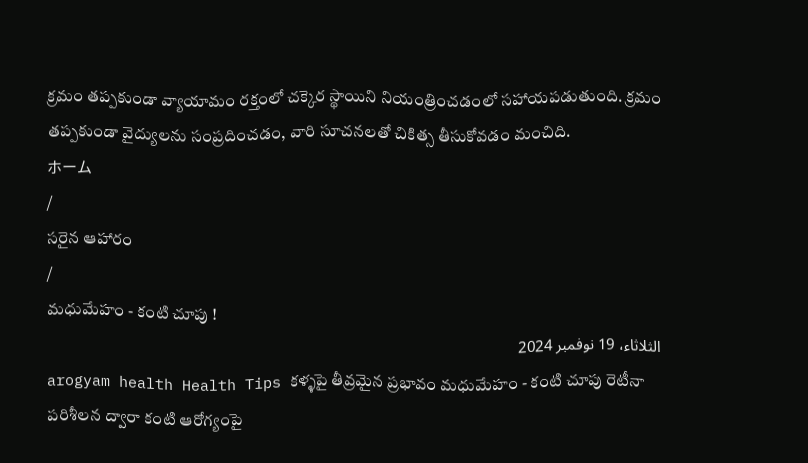క్రమం తప్పకుండా వ్యాయామం రక్తంలో చక్కెర స్థాయిని నియంత్రించడంలో సహాయపడుతుంది. క్రమం తప్పకుండా వైద్యులను సంప్రదించడం, వారి సూచనలతో చికిత్స తీసుకోవడం మంచిది.
ホーム
/
సరైన ఆహారం
/
మధుమేహం - కంటి చూపు !
الثلاثاء، 19 نوفمبر 2024
arogyam health Health Tips కళ్ళపై తీవ్రమైన ప్రభావం మధుమేహం - కంటి చూపు రెటీనా పరిశీలన ద్వారా కంటి ఆరోగ్యంపై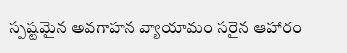స్పష్టమైన అవగాహన వ్యాయామం సరైన ఆహారం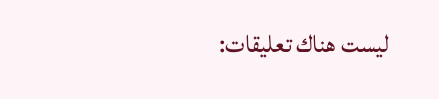ليست هناك تعليقات: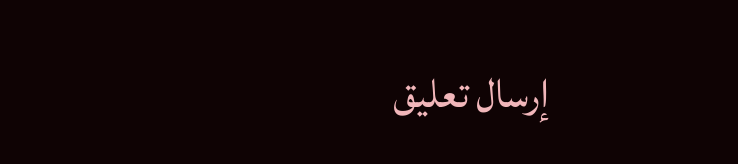إرسال تعليق